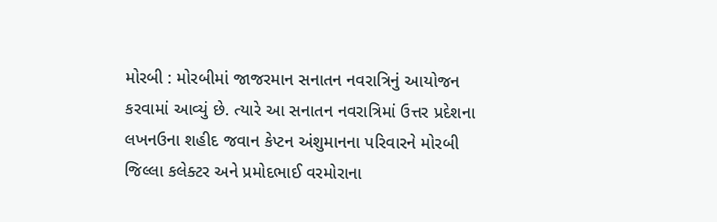મોરબી : મોરબીમાં જાજરમાન સનાતન નવરાત્રિનું આયોજન કરવામાં આવ્યું છે. ત્યારે આ સનાતન નવરાત્રિમાં ઉત્તર પ્રદેશના લખનઉના શહીદ જવાન કેપ્ટન અંશુમાનના પરિવારને મોરબી જિલ્લા કલેક્ટર અને પ્રમોદભાઈ વરમોરાના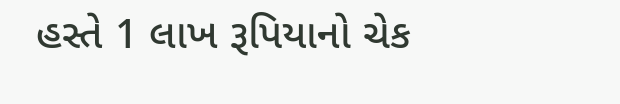હસ્તે 1 લાખ રૂપિયાનો ચેક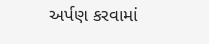અર્પણ કરવામાં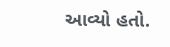આવ્યો હતો.